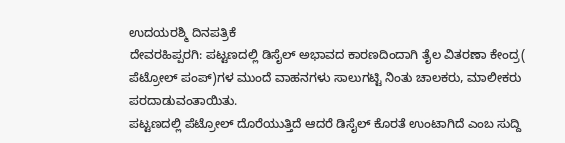ಉದಯರಶ್ಮಿ ದಿನಪತ್ರಿಕೆ
ದೇವರಹಿಪ್ಪರಗಿ: ಪಟ್ಟಣದಲ್ಲಿ ಡಿಸೈಲ್ ಅಭಾವದ ಕಾರಣದಿಂದಾಗಿ ತೈಲ ವಿತರಣಾ ಕೇಂದ್ರ( ಪೆಟ್ರೋಲ್ ಪಂಪ್)ಗಳ ಮುಂದೆ ವಾಹನಗಳು ಸಾಲುಗಟ್ಟಿ ನಿಂತು ಚಾಲಕರು, ಮಾಲೀಕರು ಪರದಾಡುವಂತಾಯಿತು.
ಪಟ್ಟಣದಲ್ಲಿ ಪೆಟ್ರೋಲ್ ದೊರೆಯುತ್ತಿದೆ ಆದರೆ ಡಿಸೈಲ್ ಕೊರತೆ ಉಂಟಾಗಿದೆ ಎಂಬ ಸುದ್ದಿ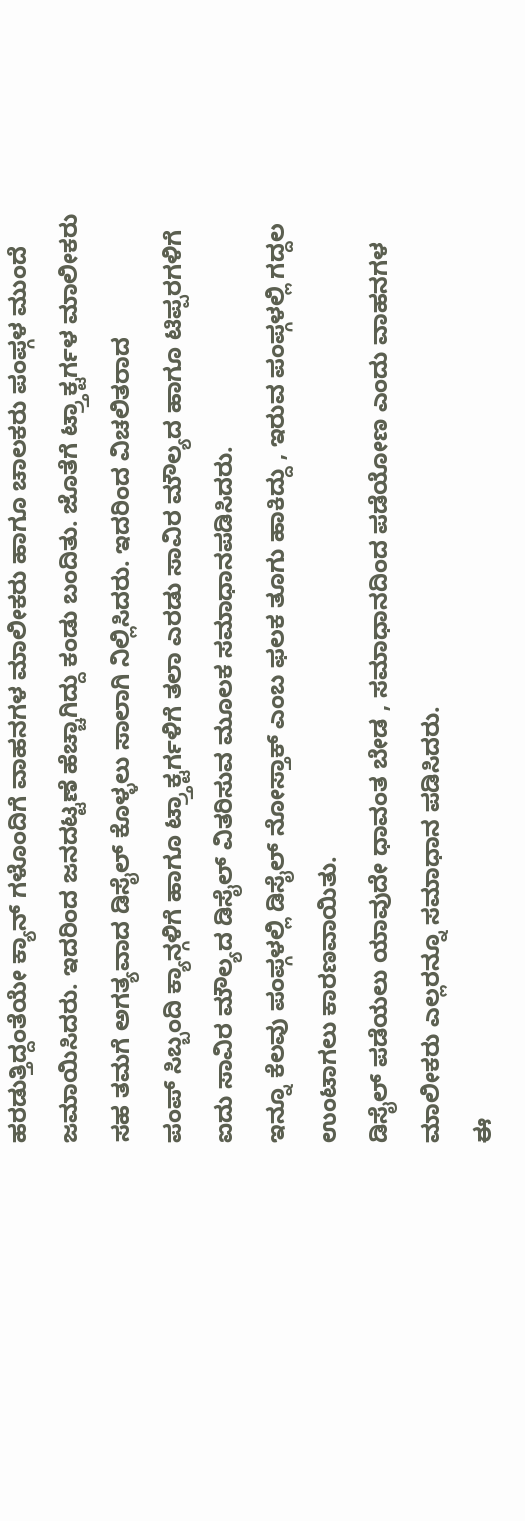ಹರಡುತ್ತಿದ್ದಂತೆಯೇ ಕ್ಯಾನ್ ಗಳೊಂದಿಗೆ ವಾಹನಗಳ ಮಾಲೀಕರು ಹಾಗೂ ಚಾಲಕರು ಪಂಪ್ಗಳ ಮುಂದೆ ಜಮಾಯಿಸಿದರು. ಇದರಿಂದ ಜನದಟ್ಟಣೆ ಹೆಚ್ಚಾಗಿದ್ದು ಕಂಡು ಬಂದಿತು. ಜೊತೆಗೆ ಟ್ರ್ತಾಕ್ಟರ್ಗಳ ಮಾಲೀಕರು ಸಹ ತಮಗೆ ಅಗತ್ಯವಾದ ಡಿಸೈಲ್ ಕೊಳ್ಳಲು ಸಾಲಾಗಿ ನಿಲ್ಲಿಸಿದರು. ಇದರಿಂದ ವಿಚಲಿತರಾದ
ಪಂಪ್ ಸಿಬ್ಬಂದಿ ಕ್ಯಾನ್ಗಳಿಗೆ ಹಾಗೂ ಟ್ರ್ತಾಕ್ಟರ್ಗಳಿಗೆ ತಲಾ ಎರಡು ಸಾವಿರ ಮೌಲ್ಯದ ಹಾಗೂ ಟಿಪ್ಪರಗಳಿಗೆ ಐದು ಸಾವಿರ ಮೌಲ್ಯದ ಡಿಸೈಲ್ ವಿತರಿಸುವ ಮೂಲಕ ಸಮಾಧಾನಪಡಿಸಿದರು.
ಇನ್ನೂ ಕೆಲವು ಪಂಪ್ಗಳಲ್ಲಿ ಡಿಸೈಲ್ ನೋಸ್ತಾಕ್ ಎಂಬ ಫಲಕ ತೂಗು ಹಾಕಿದ್ದು , ಇರುವ ಪಂಪ್ಗಳಲ್ಲಿ ಗದ್ದಲ ಉಂಟಾಗಲು ಕಾರಣವಾಯಿತು.
ಡಿಸೈಲ್ ಪಡೆಯಲು ಯಾವುದೇ ಧಾವಂತ ಬೇಡ , ಸಮಾಧಾನದಿಂದ ಪಡೆಯೋಣ ಎಂದು ವಾಹನಗಳ ಮಾಲೀಕರು ಎಲ್ಲರನ್ನೂ ಸಮಾಧಾನ ಪಡಿಸಿದರು.
ಈ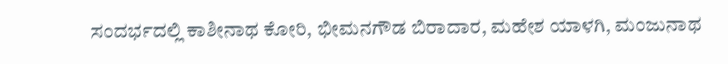ಸಂದರ್ಭದಲ್ಲಿ ಕಾಶೀನಾಥ ಕೋರಿ, ಭೀಮನಗೌಡ ಬಿರಾದಾರ, ಮಹೇಶ ಯಾಳಗಿ, ಮಂಜುನಾಥ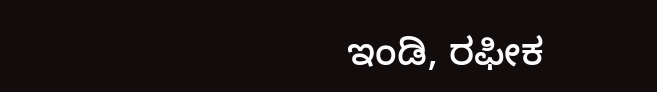ಇಂಡಿ, ರಫೀಕ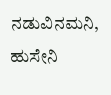ನಡುವಿನಮನಿ, ಹುಸೇನಿ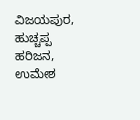ವಿಜಯಪುರ, ಹುಚ್ಚಪ್ಪ ಹರಿಜನ, ಉಮೇಶ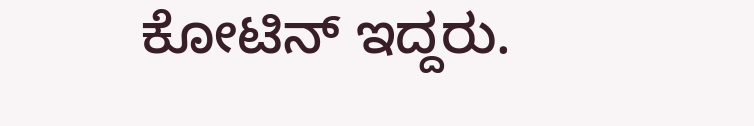ಕೋಟಿನ್ ಇದ್ದರು.